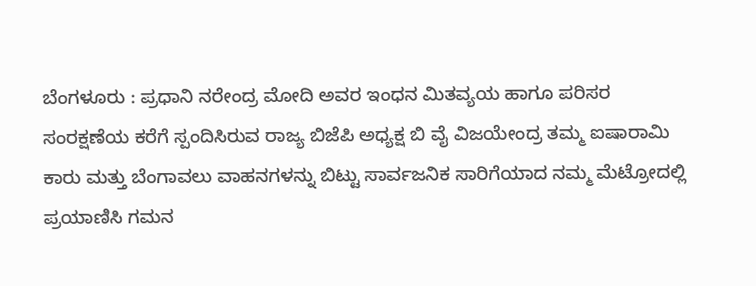ಬೆಂಗಳೂರು : ಪ್ರಧಾನಿ ನರೇಂದ್ರ ಮೋದಿ ಅವರ ಇಂಧನ ಮಿತವ್ಯಯ ಹಾಗೂ ಪರಿಸರ ಸಂರಕ್ಷಣೆಯ ಕರೆಗೆ ಸ್ಪಂದಿಸಿರುವ ರಾಜ್ಯ ಬಿಜೆಪಿ ಅಧ್ಯಕ್ಷ ಬಿ ವೈ ವಿಜಯೇಂದ್ರ ತಮ್ಮ ಐಷಾರಾಮಿ ಕಾರು ಮತ್ತು ಬೆಂಗಾವಲು ವಾಹನಗಳನ್ನು ಬಿಟ್ಟು ಸಾರ್ವಜನಿಕ ಸಾರಿಗೆಯಾದ ನಮ್ಮ ಮೆಟ್ರೋದಲ್ಲಿ ಪ್ರಯಾಣಿಸಿ ಗಮನ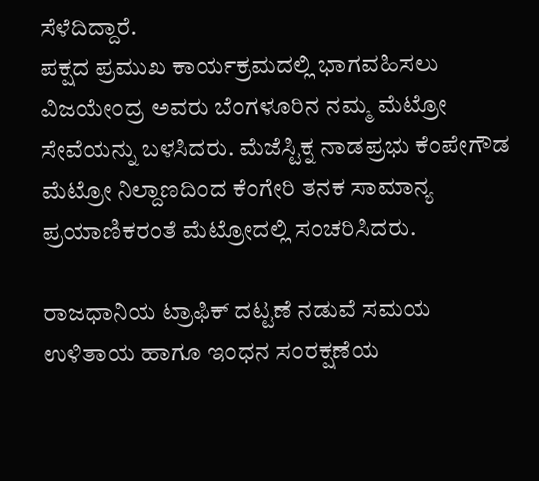ಸೆಳೆದಿದ್ದಾರೆ.
ಪಕ್ಷದ ಪ್ರಮುಖ ಕಾರ್ಯಕ್ರಮದಲ್ಲಿ ಭಾಗವಹಿಸಲು ವಿಜಯೇಂದ್ರ ಅವರು ಬೆಂಗಳೂರಿನ ನಮ್ಮ ಮೆಟ್ರೋ ಸೇವೆಯನ್ನು ಬಳಸಿದರು. ಮೆಜೆಸ್ಟಿಕ್ನ ನಾಡಪ್ರಭು ಕೆಂಪೇಗೌಡ ಮೆಟ್ರೋ ನಿಲ್ದಾಣದಿಂದ ಕೆಂಗೇರಿ ತನಕ ಸಾಮಾನ್ಯ ಪ್ರಯಾಣಿಕರಂತೆ ಮೆಟ್ರೋದಲ್ಲಿ ಸಂಚರಿಸಿದರು.

ರಾಜಧಾನಿಯ ಟ್ರಾಫಿಕ್ ದಟ್ಟಣೆ ನಡುವೆ ಸಮಯ ಉಳಿತಾಯ ಹಾಗೂ ಇಂಧನ ಸಂರಕ್ಷಣೆಯ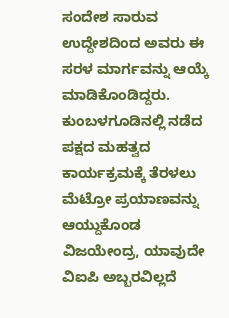ಸಂದೇಶ ಸಾರುವ ಉದ್ದೇಶದಿಂದ ಅವರು ಈ ಸರಳ ಮಾರ್ಗವನ್ನು ಆಯ್ಕೆ ಮಾಡಿಕೊಂಡಿದ್ದರು. ಕುಂಬಳಗೂಡಿನಲ್ಲಿ ನಡೆದ ಪಕ್ಷದ ಮಹತ್ವದ ಕಾರ್ಯಕ್ರಮಕ್ಕೆ ತೆರಳಲು ಮೆಟ್ರೋ ಪ್ರಯಾಣವನ್ನು ಆಯ್ದುಕೊಂಡ ವಿಜಯೇಂದ್ರ, ಯಾವುದೇ ವಿಐಪಿ ಅಬ್ಬರವಿಲ್ಲದೆ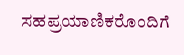ಸಹಪ್ರಯಾಣಿಕರೊಂದಿಗೆ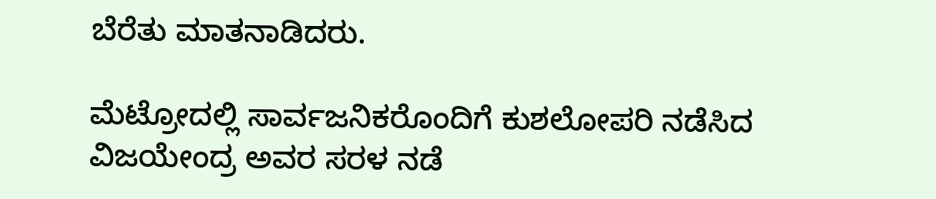ಬೆರೆತು ಮಾತನಾಡಿದರು.

ಮೆಟ್ರೋದಲ್ಲಿ ಸಾರ್ವಜನಿಕರೊಂದಿಗೆ ಕುಶಲೋಪರಿ ನಡೆಸಿದ ವಿಜಯೇಂದ್ರ ಅವರ ಸರಳ ನಡೆ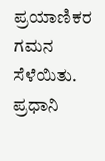ಪ್ರಯಾಣಿಕರ ಗಮನ ಸೆಳೆಯಿತು. ಪ್ರಧಾನಿ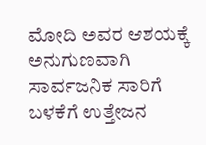ಮೋದಿ ಅವರ ಆಶಯಕ್ಕೆ ಅನುಗುಣವಾಗಿ ಸಾರ್ವಜನಿಕ ಸಾರಿಗೆ ಬಳಕೆಗೆ ಉತ್ತೇಜನ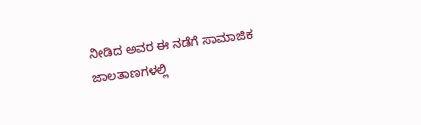ನೀಡಿದ ಅವರ ಈ ನಡೆಗೆ ಸಾಮಾಜಿಕ ಜಾಲತಾಣಗಳಲ್ಲಿ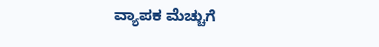ವ್ಯಾಪಕ ಮೆಚ್ಚುಗೆ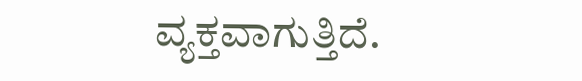ವ್ಯಕ್ತವಾಗುತ್ತಿದೆ.